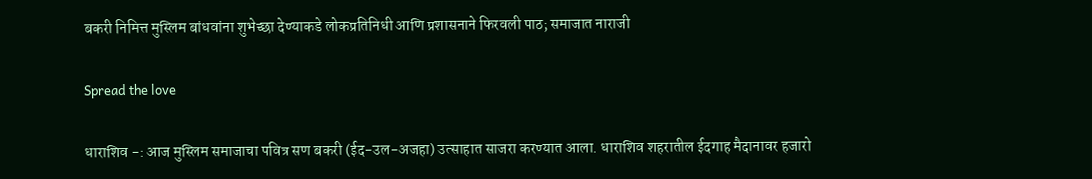बकरी निमित्त मुस्लिम बांधवांना शुभेच्छा देण्याकडे लोकप्रतिनिधी आणि प्रशासनाने फिरवली पाठ; समाजात नाराजी

Spread the love

धाराशिव -: आज मुस्लिम समाजाचा पवित्र सण बकरी (ईद-उल-अजहा) उत्साहात साजरा करण्यात आला. धाराशिव शहरातील ईदगाह मैदानावर हजारो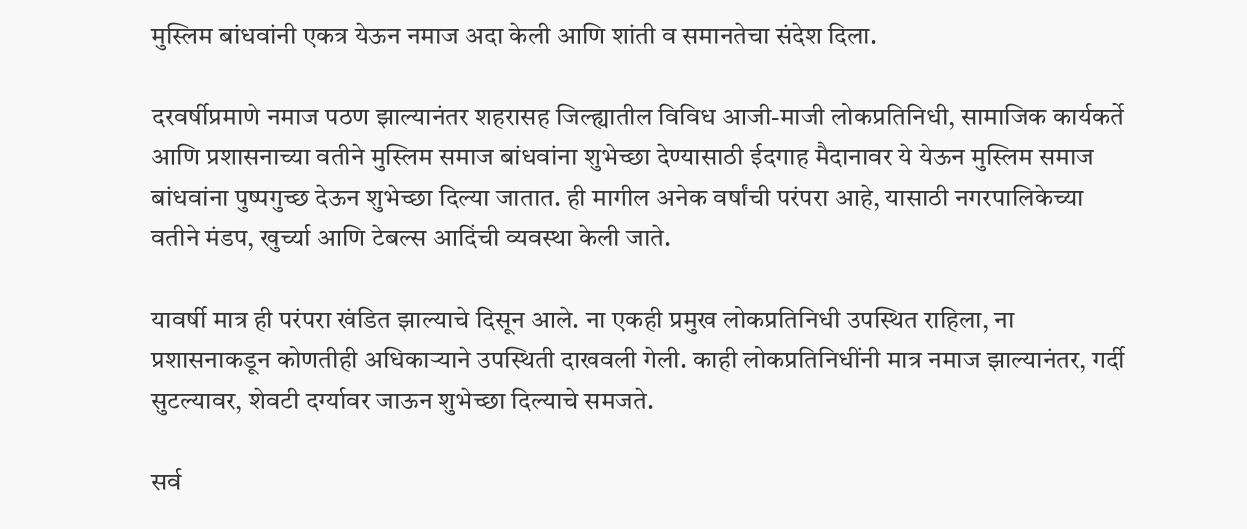मुस्लिम बांधवांनी एकत्र येऊन नमाज अदा केली आणि शांती व समानतेचा संदेश दिला.

दरवर्षीप्रमाणे नमाज पठण झाल्यानंतर शहरासह जिल्ह्यातील विविध आजी-माजी लोकप्रतिनिधी, सामाजिक कार्यकर्ते आणि प्रशासनाच्या वतीने मुस्लिम समाज बांधवांना शुभेच्छा देण्यासाठी ईदगाह मैदानावर ये येऊन मुस्लिम समाज बांधवांना पुष्पगुच्छ देऊन शुभेच्छा दिल्या जातात. ही मागील अनेक वर्षांची परंपरा आहे, यासाठी नगरपालिकेच्या वतीने मंडप, खुर्च्या आणि टेबल्स आदिंची व्यवस्था केली जाते.

यावर्षी मात्र ही परंपरा खंडित झाल्याचे दिसून आले. ना एकही प्रमुख लोकप्रतिनिधी उपस्थित राहिला, ना प्रशासनाकडून कोणतीही अधिकाऱ्याने उपस्थिती दाखवली गेली. काही लोकप्रतिनिधींनी मात्र नमाज झाल्यानंतर, गर्दी सुटल्यावर, शेवटी दर्ग्यावर जाऊन शुभेच्छा दिल्याचे समजते.

सर्व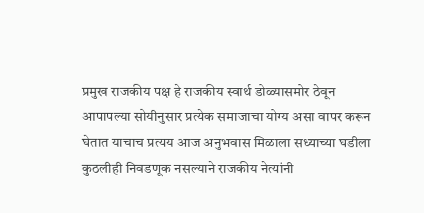प्रमुख राजकीय पक्ष हे राजकीय स्वार्थ डोळ्यासमोर ठेवून आपापल्या सोयीनुसार प्रत्येक समाजाचा योग्य असा वापर करून घेतात याचाच प्रत्यय आज अनुभवास मिळाला सध्याच्या घडीला कुठलीही निवडणूक नसल्याने राजकीय नेत्यांनी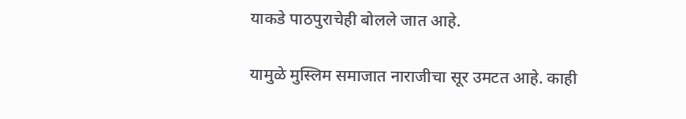याकडे पाठपुराचेही बोलले जात आहे.

यामुळे मुस्लिम समाजात नाराजीचा सूर उमटत आहे. काही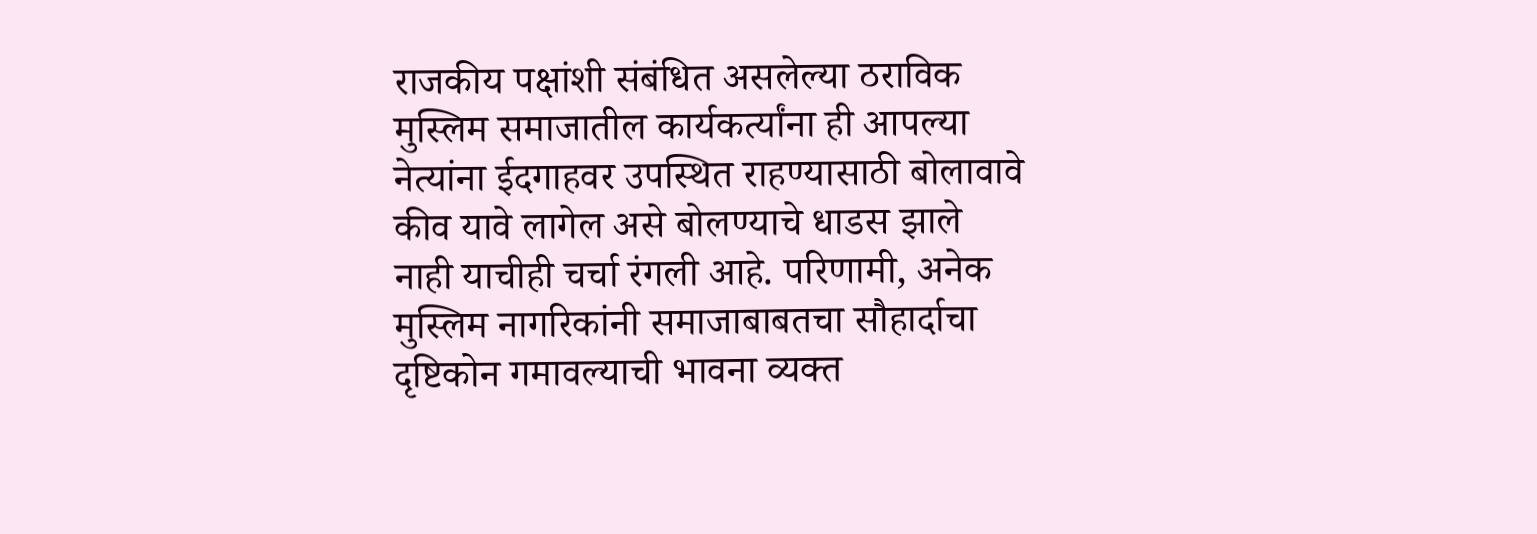राजकीय पक्षांशी संबंधित असलेल्या ठराविक मुस्लिम समाजातील कार्यकर्त्यांना ही आपल्या नेत्यांना ईदगाहवर उपस्थित राहण्यासाठी बोलावावे कीव यावे लागेल असे बोलण्याचे धाडस झाले नाही याचीही चर्चा रंगली आहे. परिणामी, अनेक मुस्लिम नागरिकांनी समाजाबाबतचा सौहार्दाचा दृष्टिकोन गमावल्याची भावना व्यक्त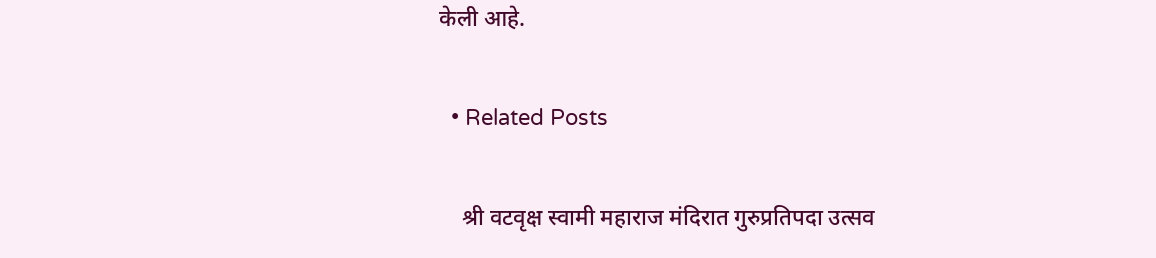केली आहे.

  • Related Posts

    श्री वटवृक्ष स्वामी महाराज मंदिरात गुरुप्रतिपदा उत्सव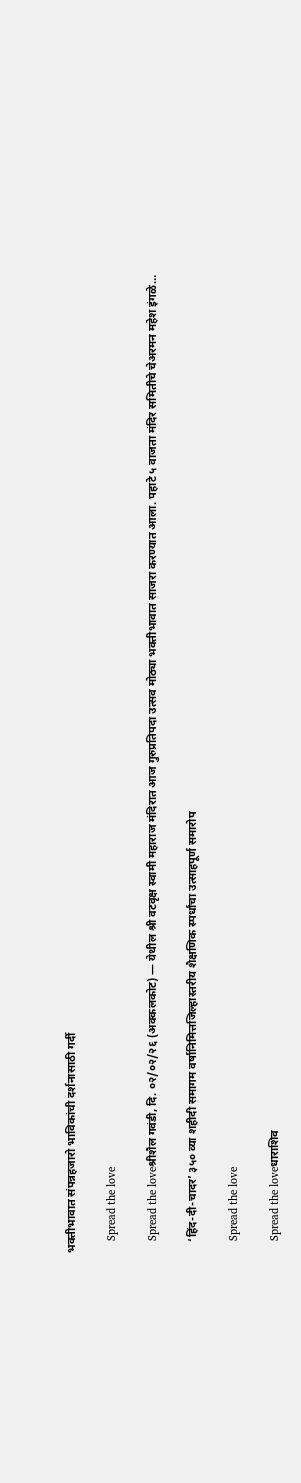भक्तीभावात संपन्नहजारो भाविकांची दर्शनासाठी गर्दी

    Spread the love

    Spread the loveश्रीशैल गवंडी, दि. ०२/०२/२६ (अक्कलकोट) — येथील श्री वटवृक्ष स्वामी महाराज मंदिरात आज गुरुप्रतिपदा उत्सव मोठ्या भक्तीभावात साजरा करण्यात आला. पहाटे ५ वाजता मंदिर समितीचे चेअरमन महेश इंगळे…

    ‘हिंद-दी-चादर’ ३५० व्या शहीदी समागम वर्षानिमित्तजिल्हास्तरीय शैक्षणिक स्पर्धांचा उत्साहपूर्ण समारोप

    Spread the love

    Spread the loveधाराशिव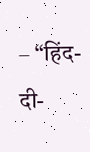– “हिंद-दी-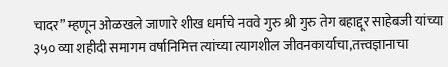चादर” म्हणून ओळखले जाणारे शीख धर्माचे नववे गुरु श्री गुरु तेग बहाद्दूर साहेबजी यांच्या ३५० व्या शहीदी समागम वर्षानिमित्त त्यांच्या त्यागशील जीवनकार्याचा,तत्त्वज्ञानाचा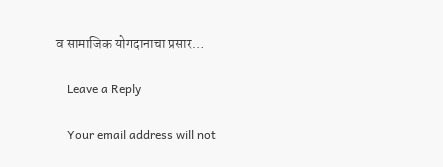व सामाजिक योगदानाचा प्रसार…

    Leave a Reply

    Your email address will not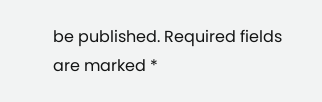be published. Required fields are marked *